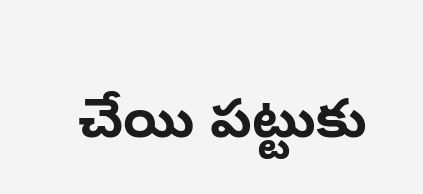చేయి పట్టుకు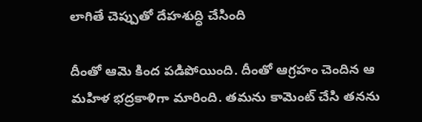లాగితే చెప్పుతో దేహశుద్ధి చేసింది

దీంతో ఆమె కింద పడిపోయింది. దీంతో ఆగ్రహం చెందిన ఆ మహిళ భద్రకాళిగా మారింది. తమను కామెంట్ చేసి తనను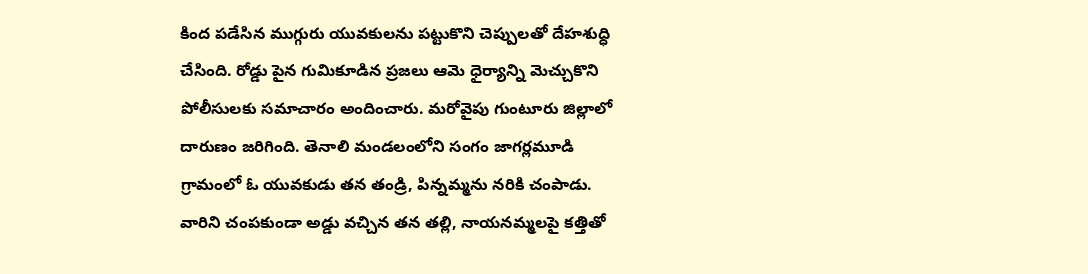కింద పడేసిన ముగ్గురు యువకులను పట్టుకొని చెప్పులతో దేహశుద్ధి చేసింది. రోడ్డు పైన గుమికూడిన ప్రజలు ఆమె ధైర్యాన్ని మెచ్చుకొని పోలీసులకు సమాచారం అందించారు. మరోవైపు గుంటూరు జిల్లాలో దారుణం జరిగింది. తెనాలి మండలంలోని సంగం జాగర్లమూడి గ్రామంలో ఓ యువకుడు తన తండ్రి, పిన్నమ్మను నరికి చంపాడు. వారిని చంపకుండా అడ్డు వచ్చిన తన తల్లి, నాయనమ్మలపై కత్తితో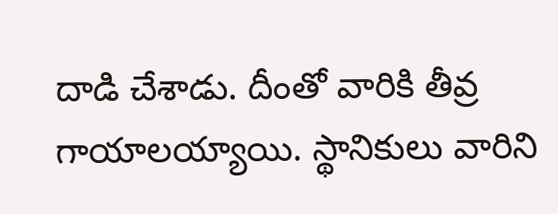దాడి చేశాడు. దీంతో వారికి తీవ్ర గాయాలయ్యాయి. స్థానికులు వారిని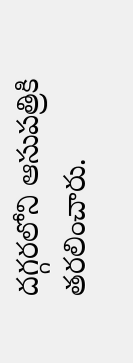దగ్గరలోని ఆసుపత్రికి తరలించారు.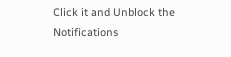Click it and Unblock the Notifications